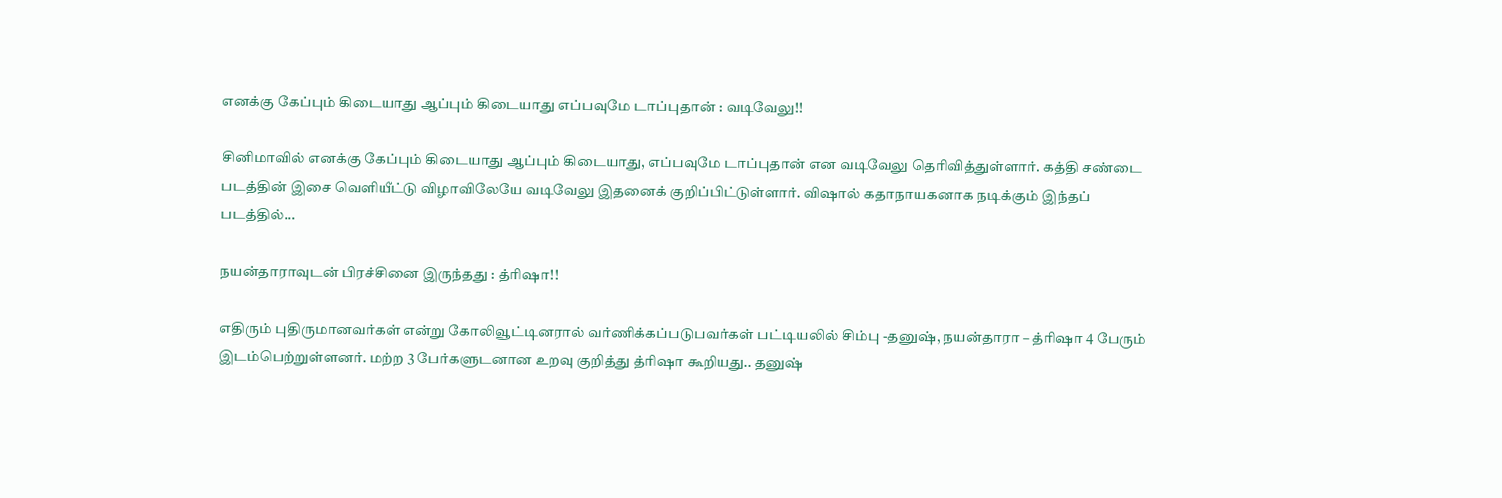எனக்கு கேப்பும் கிடையாது ஆப்பும் கிடையாது எப்பவுமே டாப்புதான் : வடிவேலு!!

சினிமாவில் எனக்கு கேப்பும் கிடையாது ஆப்பும் கிடையாது, எப்பவுமே டாப்புதான் என வடிவேலு தெரிவித்துள்ளார். கத்தி சண்டை படத்தின் இசை வெளியீட்டு விழாவிலேயே வடிவேலு இதனைக் குறிப்பிட்டுள்ளார். விஷால் கதாநாயகனாக நடிக்கும் இந்தப் படத்தில்...

நயன்தாராவுடன் பிரச்சினை இருந்தது : த்ரிஷா!!

எதிரும் புதிருமானவர்கள் என்று கோலிவூட்டினரால் வர்ணிக்கப்படுபவர்கள் பட்டியலில் சிம்பு -தனுஷ், நயன்தாரா – த்ரிஷா 4 பேரும் இடம்பெற்றுள்ளனர். மற்ற 3 பேர்களுடனான உறவு குறித்து த்ரிஷா கூறியது.. தனுஷ்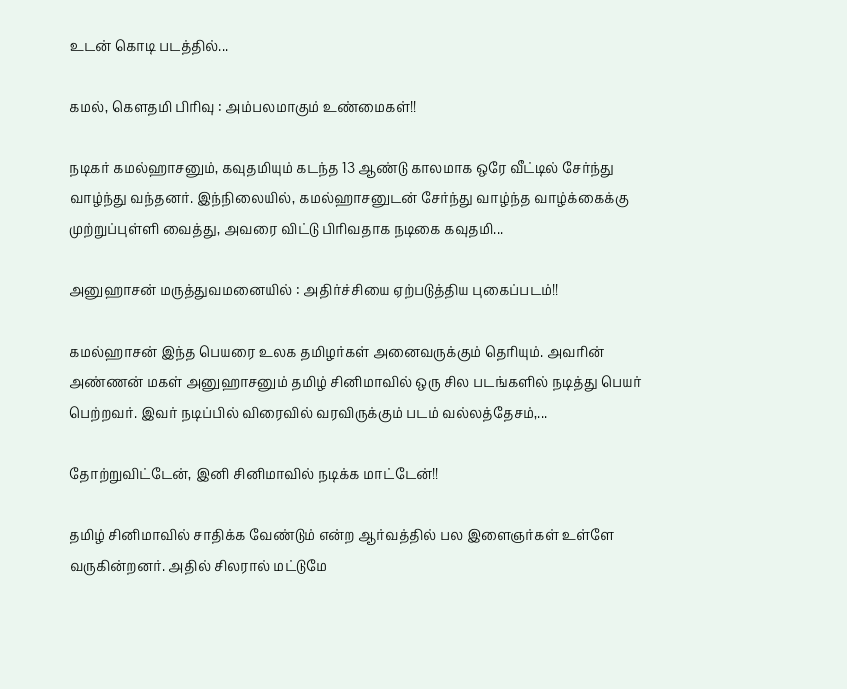உடன் கொடி படத்தில்...

கமல், கௌதமி பிரிவு : அம்பலமாகும் உண்மைகள்!!

நடிகர் கமல்ஹாசனும், கவுதமியும் கடந்த 13 ஆண்டு காலமாக ஒரே வீட்டில் சேர்ந்து வாழ்ந்து வந்தனர். இந்நிலையில், கமல்ஹாசனுடன் சேர்ந்து வாழ்ந்த வாழ்க்கைக்கு முற்றுப்புள்ளி வைத்து, அவரை விட்டு பிரிவதாக நடிகை கவுதமி...

அனுஹாசன் மருத்துவமனையில் : அதிர்ச்சியை ஏற்படுத்திய புகைப்படம்!!

கமல்ஹாசன் இந்த பெயரை உலக தமிழர்கள் அனைவருக்கும் தெரியும். அவரின் அண்ணன் மகள் அனுஹாசனும் தமிழ் சினிமாவில் ஒரு சில படங்களில் நடித்து பெயர் பெற்றவர். இவர் நடிப்பில் விரைவில் வரவிருக்கும் படம் வல்லத்தேசம்,...

தோற்றுவிட்டேன், இனி சினிமாவில் நடிக்க மாட்டேன்!!

தமிழ் சினிமாவில் சாதிக்க வேண்டும் என்ற ஆர்வத்தில் பல இளைஞர்கள் உள்ளே வருகின்றனர். அதில் சிலரால் மட்டுமே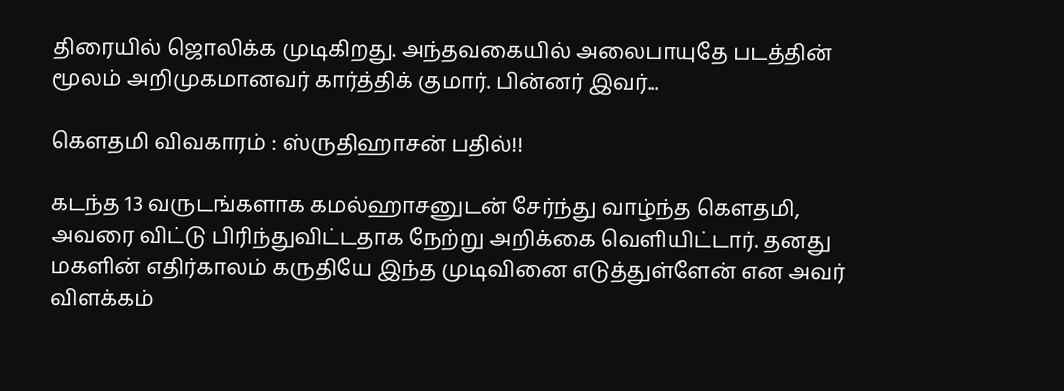திரையில் ஜொலிக்க முடிகிறது. அந்தவகையில் அலைபாயுதே படத்தின் மூலம் அறிமுகமானவர் கார்த்திக் குமார். பின்னர் இவர்...

கௌதமி விவகாரம் : ஸ்ருதிஹாசன் பதில்!!

கடந்த 13 வருடங்களாக கமல்ஹாசனுடன் சேர்ந்து வாழ்ந்த கௌதமி, அவரை விட்டு பிரிந்துவிட்டதாக நேற்று அறிக்கை வெளியிட்டார். தனது மகளின் எதிர்காலம் கருதியே இந்த முடிவினை எடுத்துள்ளேன் என அவர் விளக்கம்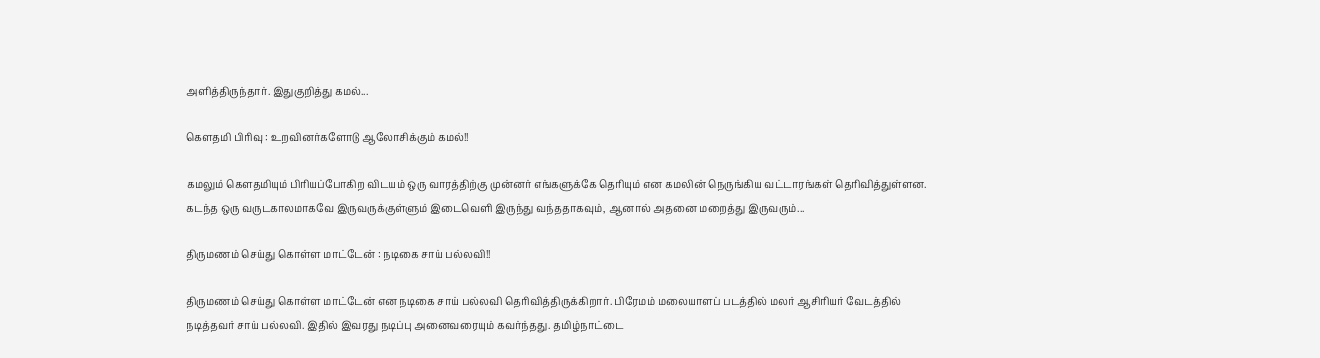அளித்திருந்தார். இதுகுறித்து கமல்...

கௌதமி பிரிவு : உறவினர்களோடு ஆலோசிக்கும் கமல்!!

கமலும் கௌதமியும் பிரியப்போகிற விடயம் ஒரு வாரத்திற்கு முன்னர் எங்களுக்கே தெரியும் என கமலின் நெருங்கிய வட்டாரங்கள் தெரிவித்துள்ளன. கடந்த ஒரு வருடகாலமாகவே இருவருக்குள்ளும் இடைவெளி இருந்து வந்ததாகவும், ஆனால் அதனை மறைத்து இருவரும்...

திருமணம் செய்து கொள்ள மாட்டேன் : நடிகை சாய் பல்லவி!!

திருமணம் செய்து கொள்ள மாட்டேன் என நடிகை சாய் பல்லவி தெரிவித்திருக்கிறார். பிரேமம் மலையாளப் படத்தில் மலர் ஆசிரியர் வேடத்தில் நடித்தவர் சாய் பல்லவி. இதில் இவரது நடிப்பு அனைவரையும் கவர்ந்தது. தமிழ்நாட்டை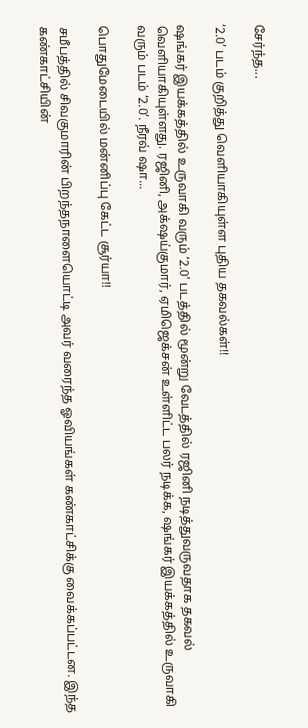சேர்ந்த...

‘2.0’ படம் குறித்து வெளியாகியுள்ள புதிய தகவல்கள்!!

ஷங்கர் இயக்கத்தில் உருவாகி வரும் ‘2.0’ படத்தில் மூன்று வேடத்தில் ரஜினி நடித்துவருவதாக தகவல் வெளியாகியுள்ளது. ரஜினி, அக்‌ஷய்குமார், ஏமிஜெக்சன் உள்ளிட்ட பலர் நடிக்க, ஷங்கர் இயக்கத்தில் உருவாகி வரும் படம் ‘2.0’. நீரவ் ஷா...

பொதுமேடையில் மன்னிப்பு கேட்ட சூர்யா!!

சமீபத்தில் சிவகுமாரின் பிறந்தநாளையொட்டி அவர் வரைந்த ஓவியங்கள் கண்காட்சிக்கு வைக்கப்பட்டன. இந்த கண்காட்சியின்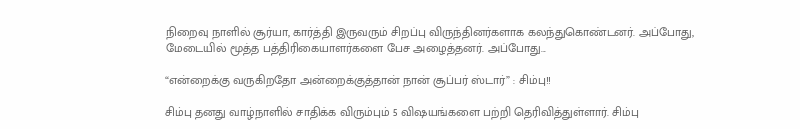நிறைவு நாளில் சூர்யா, கார்த்தி இருவரும் சிறப்பு விருந்தினர்களாக கலந்துகொண்டனர். அப்போது, மேடையில் மூத்த பத்திரிகையாளர்களை பேச அழைத்தனர். அப்போது...

“என்றைக்கு வருகிறதோ அன்றைக்குத்தான் நான் சூப்பர் ஸ்டார்” : சிம்பு!!

சிம்பு தனது வாழ்நாளில் சாதிக்க விரும்பும் 5 விஷயங்களை பற்றி தெரிவித்துள்ளார். சிம்பு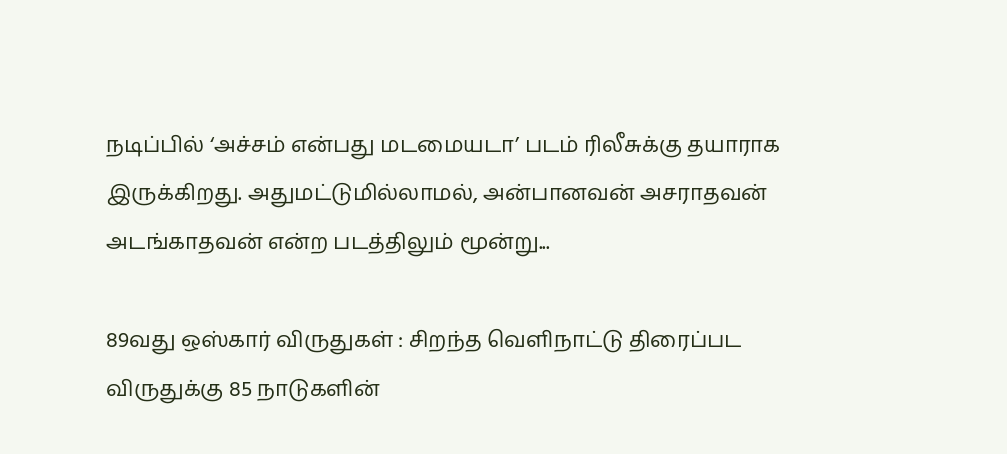நடிப்பில் ‘அச்சம் என்பது மடமையடா’ படம் ரிலீசுக்கு தயாராக இருக்கிறது. அதுமட்டுமில்லாமல், அன்பானவன் அசராதவன் அடங்காதவன் என்ற படத்திலும் மூன்று...

89வது ஒஸ்கார் விருதுகள் : சிறந்த வெளிநாட்டு திரைப்பட விருதுக்கு 85 நாடுகளின்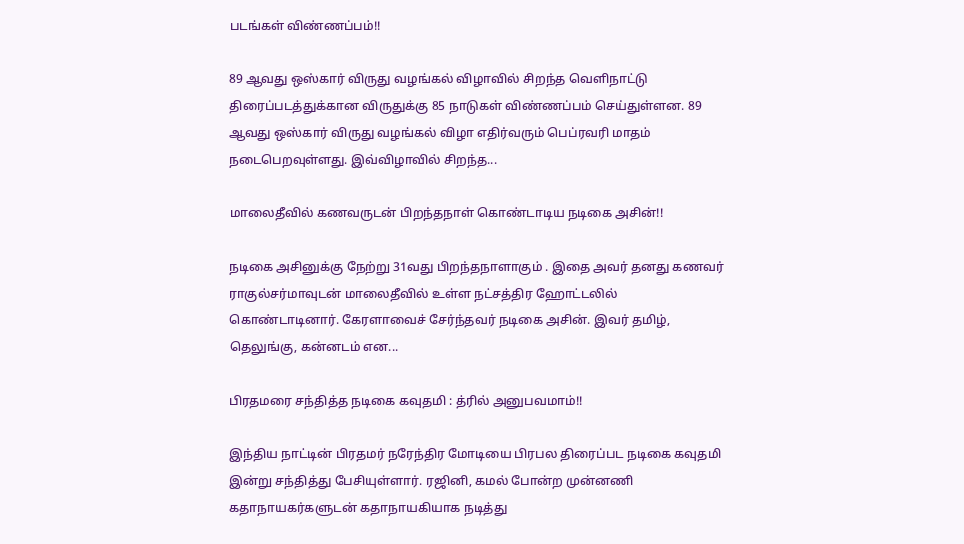படங்கள் விண்ணப்பம்!!

89 ஆவது ஒஸ்கார் விருது வழங்கல் விழாவில் சிறந்த வெளிநாட்டு திரைப்படத்துக்கான விருதுக்கு 85 நாடுகள் விண்ணப்பம் செய்துள்ளன. 89 ஆவது ஒஸ்கார் விருது வழங்கல் விழா எதிர்வரும் பெப்ரவரி மாதம் நடைபெறவுள்ளது. இவ்விழாவில் சிறந்த...

மாலைதீவில் கணவருடன் பிறந்தநாள் கொண்டாடிய நடிகை அசின்!!

நடிகை அசினுக்கு நேற்று 31வது பிறந்தநாளாகும் . இதை அவர் தனது கணவர் ராகுல்சர்மாவுடன் மாலைதீவில் உள்ள நட்சத்திர ஹோட்டலில் கொண்டாடினார். கேரளாவைச் சேர்ந்தவர் நடிகை அசின். இவர் தமிழ், தெலுங்கு, கன்னடம் என...

பிரதமரை சந்தித்த நடிகை கவுதமி : த்ரில் அனுபவமாம்!!

இந்திய நாட்டின் பிரதமர் நரேந்திர மோடியை பிரபல திரைப்பட நடிகை கவுதமி இன்று சந்தித்து பேசியுள்ளார். ரஜினி, கமல் போன்ற முன்னணி கதாநாயகர்களுடன் கதாநாயகியாக நடித்து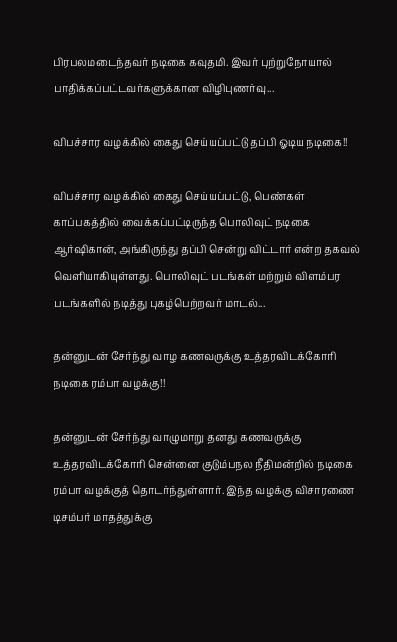பிரபலமடைந்தவர் நடிகை கவுதமி. இவர் புற்றுநோயால் பாதிக்கப்பட்டவர்களுக்கான விழிபுணர்வு...

விபச்சார வழக்கில் கைது செய்யப்பட்டு தப்பி ஓடிய நடிகை!!

விபச்சார வழக்கில் கைது செய்யப்பட்டு, பெண்கள் காப்பகத்தில் வைக்கப்பட்டிருந்த பொலிவுட் நடிகை ஆர்ஷிகான், அங்கிருந்து தப்பி சென்று விட்டார் என்ற தகவல் வெளியாகியுள்ளது. பொலிவுட் படங்கள் மற்றும் விளம்பர படங்களில் நடித்து புகழ்பெற்றவர் மாடல்...

தன்னுடன் சேர்ந்து வாழ கணவருக்கு உத்தரவிடக்கோரி நடிகை ரம்பா வழக்கு!!

தன்னுடன் சேர்ந்து வாழுமாறு தனது கணவருக்கு உத்தரவிடக்கோரி சென்னை குடும்பநல நீதிமன்றில் நடிகை ரம்பா வழக்குத் தொடர்ந்துள்ளார். இந்த வழக்கு விசாரணை டிசம்பர் மாதத்துக்கு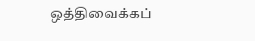ஒத்திவைக்கப்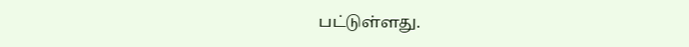பட்டுள்ளது.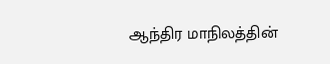ஆந்திர மாநிலத்தின்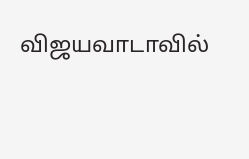விஜயவாடாவில்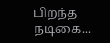பிறந்த நடிகை...